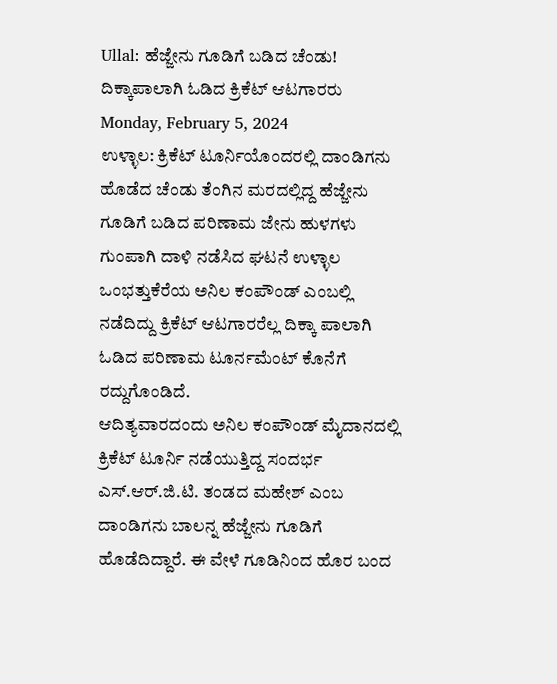Ullal: ಹೆಜ್ಜೇನು ಗೂಡಿಗೆ ಬಡಿದ ಚೆಂಡು! ದಿಕ್ಕಾಪಾಲಾಗಿ ಓಡಿದ ಕ್ರಿಕೆಟ್ ಆಟಗಾರರು
Monday, February 5, 2024
ಉಳ್ಳಾಲ: ಕ್ರಿಕೆಟ್ ಟೂರ್ನಿಯೊಂದರಲ್ಲಿ ದಾಂಡಿಗನು ಹೊಡೆದ ಚೆಂಡು ತೆಂಗಿನ ಮರದಲ್ಲಿದ್ದ ಹೆಜ್ಜೇನು ಗೂಡಿಗೆ ಬಡಿದ ಪರಿಣಾಮ ಜೇನು ಹುಳಗಳು ಗುಂಪಾಗಿ ದಾಳಿ ನಡೆಸಿದ ಘಟನೆ ಉಳ್ಳಾಲ ಒಂಭತ್ತುಕೆರೆಯ ಅನಿಲ ಕಂಪೌಂಡ್ ಎಂಬಲ್ಲಿ ನಡೆದಿದ್ದು ಕ್ರಿಕೆಟ್ ಆಟಗಾರರೆಲ್ಲ ದಿಕ್ಕಾ ಪಾಲಾಗಿ ಓಡಿದ ಪರಿಣಾಮ ಟೂರ್ನಮೆಂಟ್ ಕೊನೆಗೆ ರದ್ದುಗೊಂಡಿದೆ.
ಆದಿತ್ಯವಾರದಂದು ಅನಿಲ ಕಂಪೌಂಡ್ ಮೈದಾನದಲ್ಲಿ ಕ್ರಿಕೆಟ್ ಟೂರ್ನಿ ನಡೆಯುತ್ತಿದ್ದ ಸಂದರ್ಭ ಎಸ್.ಆರ್.ಜಿ.ಟಿ. ತಂಡದ ಮಹೇಶ್ ಎಂಬ ದಾಂಡಿಗನು ಬಾಲನ್ನ ಹೆಜ್ಜೇನು ಗೂಡಿಗೆ ಹೊಡೆದಿದ್ದಾರೆ. ಈ ವೇಳೆ ಗೂಡಿನಿಂದ ಹೊರ ಬಂದ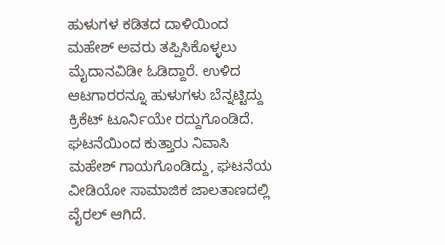ಹುಳುಗಳ ಕಡಿತದ ದಾಳಿಯಿಂದ ಮಹೇಶ್ ಅವರು ತಪ್ಪಿಸಿಕೊಳ್ಳಲು ಮೈದಾನವಿಡೀ ಓಡಿದ್ದಾರೆ. ಉಳಿದ ಆಟಗಾರರನ್ನೂ ಹುಳುಗಳು ಬೆನ್ನಟ್ಟಿದ್ದು ಕ್ರಿಕೆಟ್ ಟೂರ್ನಿಯೇ ರದ್ದುಗೊಂಡಿದೆ.
ಘಟನೆಯಿಂದ ಕುತ್ತಾರು ನಿವಾಸಿ ಮಹೇಶ್ ಗಾಯಗೊಂಡಿದ್ದು, ಘಟನೆಯ ವೀಡಿಯೋ ಸಾಮಾಜಿಕ ಜಾಲತಾಣದಲ್ಲಿ ವೈರಲ್ ಆಗಿದೆ.